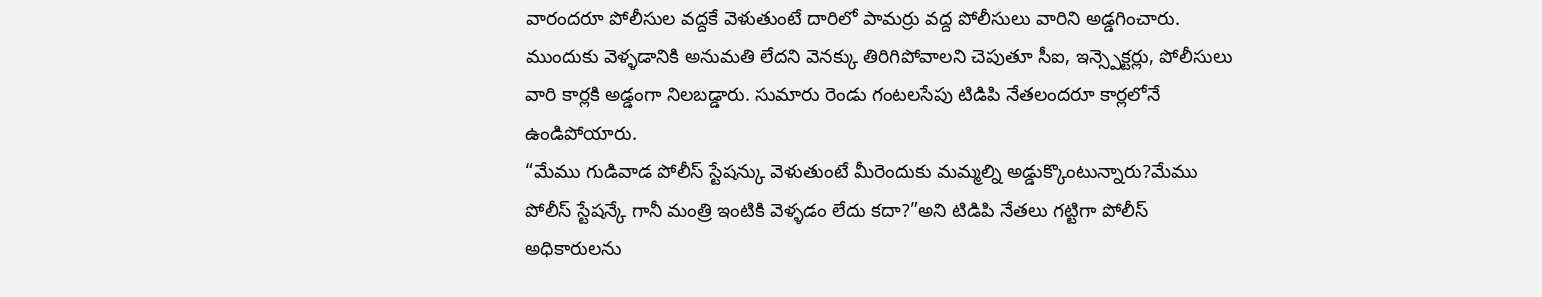వారందరూ పోలీసుల వద్దకే వెళుతుంటే దారిలో పామర్రు వద్ద పోలీసులు వారిని అడ్డగించారు. ముందుకు వెళ్ళడానికి అనుమతి లేదని వెనక్కు తిరిగిపోవాలని చెపుతూ సీఐ, ఇన్స్పెక్టర్లు, పోలీసులు వారి కార్లకి అడ్డంగా నిలబడ్డారు. సుమారు రెండు గంటలసేపు టిడిపి నేతలందరూ కార్లలోనే ఉండిపోయారు.
“మేము గుడివాడ పోలీస్ స్టేషన్కు వెళుతుంటే మీరెందుకు మమ్మల్ని అడ్డుక్కొంటున్నారు?మేము పోలీస్ స్టేషన్కే గానీ మంత్రి ఇంటికి వెళ్ళడం లేదు కదా?”అని టిడిపి నేతలు గట్టిగా పోలీస్ అధికారులను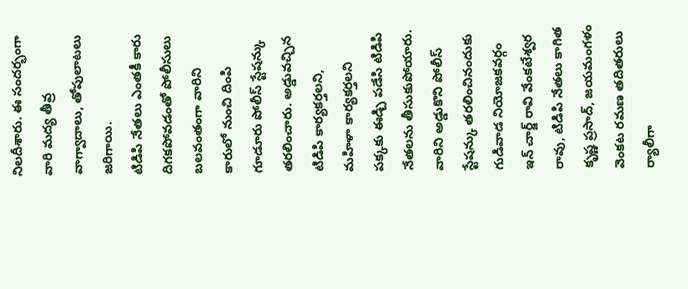నిలదీశారు. ఈ సందర్భంగా వారి మద్య తీవ్ర వాగ్వాదాలు, తోపులాటలు జరిగాయి.
టిడిపి నేతలు ఎంతకీ కారు దిగకపోవడంతో పోలీసులు బలవంతంగా వారిని కారులో నుంచి దింపి గూడూరు పోలీస్ స్టేషన్కు తరలించారు. అడ్డువచ్చిన టిడిపి కార్యకర్తలని, మహిళా కార్యకర్తలని పక్కకు ఈడ్చి పడేసి టిడిపి నేతలను తీసుకుపోయారు.
వారిని అడ్డుకొని పోలీస్ స్టేషన్కు తరలించినందుకు గుడివాడ నియోజకవర్గం ఇన్ చార్జ్ రావి వేంకటేశ్వర రావు, టిడిపి నేతలు కాగిత కృష్ణ ప్రసాద్, జయమంగళం వెంకట రమణ తదితరులు ర్యాలీగా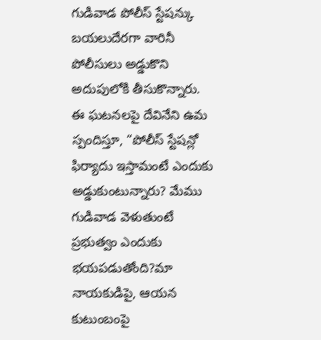గుడివాడ పోలీస్ స్టేషన్కు బయలుదేరగా వారినీ పోలీసులు అడ్డుకొని అదుపులోకి తీసుకొన్నారు.
ఈ ఘటనలపై దేవినేని ఉమ స్పందిస్తూ, “పోలీస్ స్టేషన్లో ఫిర్యాదు ఇస్తామంటే ఎందుకు అడ్డుకుంటున్నారు? మేము గుడివాడ వెళుతుంటే ప్రభుత్వం ఎందుకు భయపడుతోంది?మా నాయకుడిపై, ఆయన కుటుంబంపై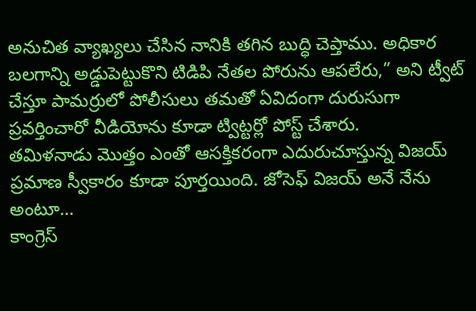అనుచిత వ్యాఖ్యలు చేసిన నానికి తగిన బుద్ధి చెప్తాము. అధికార బలగాన్ని అడ్డుపెట్టుకొని టిడిపి నేతల పోరును ఆపలేరు,” అని ట్వీట్ చేస్తూ పామర్రులో పోలీసులు తమతో ఏవిదంగా దురుసుగా ప్రవర్తించారో వీడియోను కూడా ట్విట్టర్లో పోస్ట్ చేశారు.
తమిళనాడు మొత్తం ఎంతో ఆసక్తికరంగా ఎదురుచూస్తున్న విజయ్ ప్రమాణ స్వీకారం కూడా పూర్తయింది. జోసెఫ్ విజయ్ అనే నేను అంటూ…
కాంగ్రెస్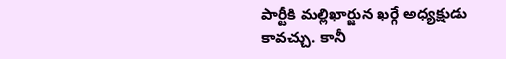పార్టీకి మల్లిఖార్జున ఖర్గే అధ్యక్షుడు కావచ్చు. కానీ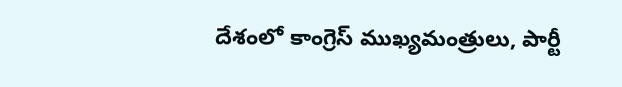దేశంలో కాంగ్రెస్ ముఖ్యమంత్రులు, పార్టీ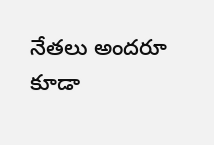నేతలు అందరూ కూడా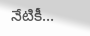నేటికీ…